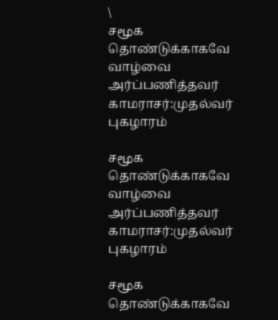\
சமூக தொண்டுக்காகவே வாழ்வை அர்ப்பணித்தவர் காமராசர்:முதல்வர் புகழாரம்

சமூக தொண்டுக்காகவே வாழ்வை அர்ப்பணித்தவர் காமராசர்:முதல்வர் புகழாரம்

சமூக தொண்டுக்காகவே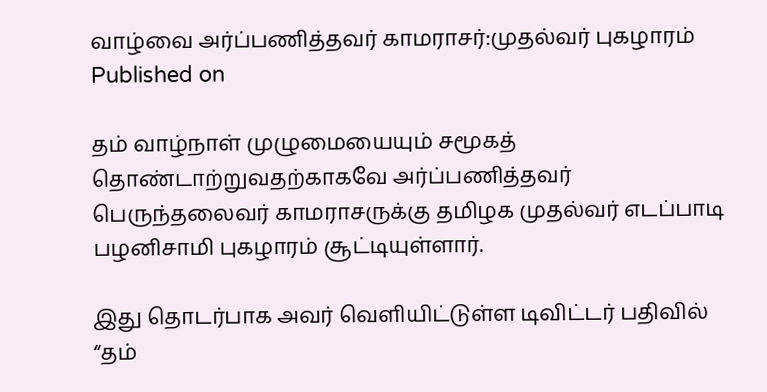வாழ்வை அர்ப்பணித்தவர் காமராசர்:முதல்வர் புகழாரம்
Published on

தம் வாழ்நாள் முழுமையையும் சமூகத் தொண்டாற்றுவதற்காகவே அர்ப்பணித்தவர் பெருந்தலைவர் காமராசருக்கு தமிழக முதல்வர் எடப்பாடி பழனிசாமி புகழாரம் சூட்டியுள்ளார்.

இது தொடர்பாக அவர் வெளியிட்டுள்ள டிவிட்டர் பதிவில் “தம்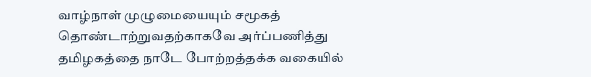வாழ்நாள் முழுமையையும் சமூகத் தொண்டாற்றுவதற்காகவே அர்ப்பணித்து தமிழகத்தை நாடே போற்றத்தக்க வகையில்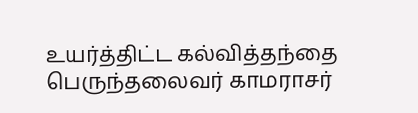உயர்த்திட்ட கல்வித்தந்தை பெருந்தலைவர் காமராசர்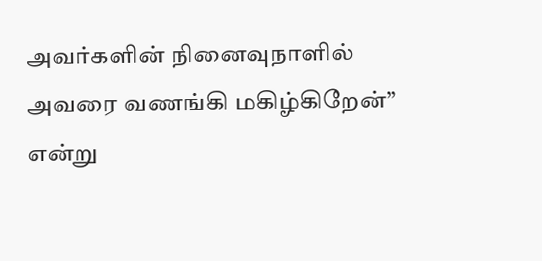அவர்களின் நினைவுநாளில் அவரை வணங்கி மகிழ்கிறேன்” என்று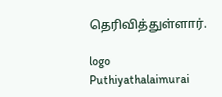தெரிவித்துள்ளார்.

logo
Puthiyathalaimurai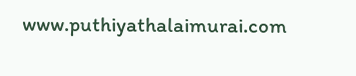www.puthiyathalaimurai.com